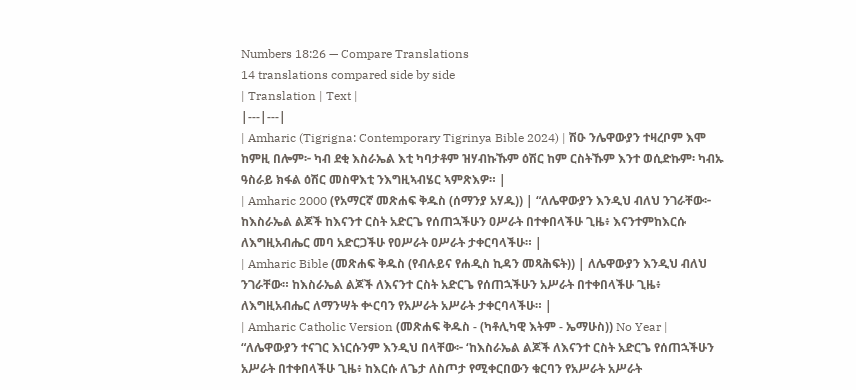Numbers 18:26 — Compare Translations
14 translations compared side by side
| Translation | Text |
|---|---|
| Amharic (Tigrigna: Contemporary Tigrinya Bible 2024) | ሽዑ ንሌዋውያን ተዛረቦም እሞ ከምዚ በሎም፦ ካብ ደቂ እስራኤል እቲ ካባታቶም ዝሃብኩኹም ዕሽር ከም ርስትኹም እንተ ወሲድኩም፡ ካብኡ ዓስራይ ክፋል ዕሽር መስዋእቲ ንእግዚኣብሄር ኣምጽእዎ። |
| Amharic 2000 (የአማርኛ መጽሐፍ ቅዱስ (ሰማንያ አሃዱ)) | “ለሌዋውያን እንዲህ ብለህ ንገራቸው፦ ከእስራኤል ልጆች ከእናንተ ርስት አድርጌ የሰጠኋችሁን ዐሥራት በተቀበላችሁ ጊዜ፥ እናንተምከእርሱ ለእግዚአብሔር መባ አድርጋችሁ የዐሥራት ዐሥራት ታቀርባላችሁ። |
| Amharic Bible (መጽሐፍ ቅዱስ (የብሉይና የሐዲስ ኪዳን መጻሕፍት)) | ለሌዋውያን እንዲህ ብለህ ንገራቸው። ከእስራኤል ልጆች ለእናንተ ርስት አድርጌ የሰጠኋችሁን አሥራት በተቀበላችሁ ጊዜ፥ ለእግዚአብሔር ለማንሣት ቍርባን የአሥራት አሥራት ታቀርባላችሁ። |
| Amharic Catholic Version (መጽሐፍ ቅዱስ - (ካቶሊካዊ እትም - ኤማሁስ)) No Year | “ለሌዋውያን ተናገር እነርሱንም እንዲህ በላቸው፦ ‘ከእስራኤል ልጆች ለእናንተ ርስት አድርጌ የሰጠኋችሁን አሥራት በተቀበላችሁ ጊዜ፥ ከእርሱ ለጌታ ለስጦታ የሚቀርበውን ቁርባን የአሥራት አሥራት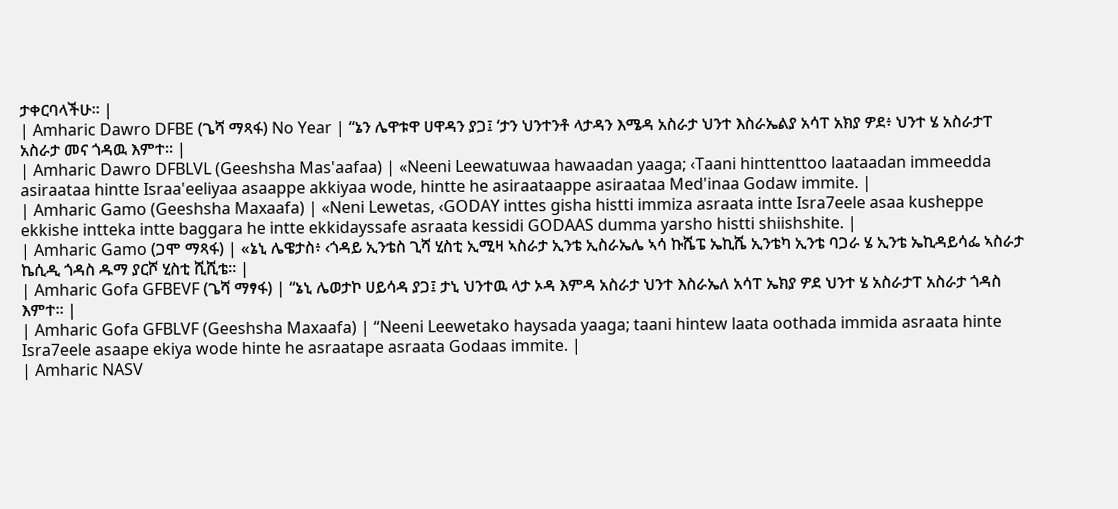ታቀርባላችሁ። |
| Amharic Dawro DFBE (ጌሻ ማጻፋ) No Year | “ኔን ሌዋቱዋ ሀዋዳን ያጋ፤ ‘ታን ህንተንቶ ላታዳን እሜዳ አስራታ ህንተ እስራኤልያ አሳፐ አክያ ዎደ፥ ህንተ ሄ አስራታፐ አስራታ መና ጎዳዉ እምተ። |
| Amharic Dawro DFBLVL (Geeshsha Mas'aafaa) | «Neeni Leewatuwaa hawaadan yaaga; ‹Taani hinttenttoo laataadan immeedda asiraataa hintte Israa'eeliyaa asaappe akkiyaa wode, hintte he asiraataappe asiraataa Med'inaa Godaw immite. |
| Amharic Gamo (Geeshsha Maxaafa) | «Neni Lewetas, ‹GODAY inttes gisha histti immiza asraata intte Isra7eele asaa kusheppe ekkishe intteka intte baggara he intte ekkidayssafe asraata kessidi GODAAS dumma yarsho histti shiishshite. |
| Amharic Gamo (ጋሞ ማጻፋ) | «ኔኒ ሌዌታስ፥ ‹ጎዳይ ኢንቴስ ጊሻ ሂስቲ ኢሚዛ ኣስራታ ኢንቴ ኢስራኤሌ ኣሳ ኩሼፔ ኤኪሼ ኢንቴካ ኢንቴ ባጋራ ሄ ኢንቴ ኤኪዳይሳፌ ኣስራታ ኬሲዲ ጎዳስ ዱማ ያርሾ ሂስቲ ሺሺቴ። |
| Amharic Gofa GFBEVF (ጌሻ ማፃፋ) | “ኔኒ ሌወታኮ ሀይሳዳ ያጋ፤ ታኒ ህንተዉ ላታ ኦዳ እምዳ አስራታ ህንተ እስራኤለ አሳፐ ኤክያ ዎደ ህንተ ሄ አስራታፐ አስራታ ጎዳስ እምተ። |
| Amharic Gofa GFBLVF (Geeshsha Maxaafa) | “Neeni Leewetako haysada yaaga; taani hintew laata oothada immida asraata hinte Isra7eele asaape ekiya wode hinte he asraatape asraata Godaas immite. |
| Amharic NASV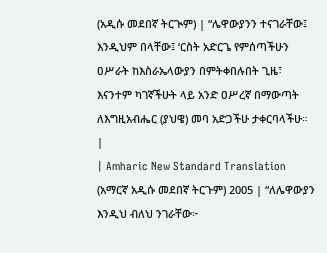(አዲሱ መደበኛ ትርጒም) | “ሌዋውያንን ተናገራቸው፤ እንዲህም በላቸው፤ ‘ርስት አድርጌ የምሰጣችሁን ዐሥራት ከእስራኤላውያን በምትቀበሉበት ጊዜ፣ እናንተም ካገኛችሁት ላይ አንድ ዐሥረኛ በማውጣት ለእግዚአብሔር (ያህዌ) መባ አድጋችሁ ታቀርባላችሁ። |
| Amharic New Standard Translation (አማርኛ አዲሱ መደበኛ ትርጉም) 2005 | “ለሌዋውያን እንዲህ ብለህ ንገራቸው፦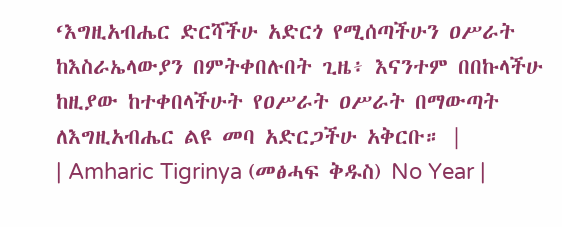‘እግዚአብሔር ድርሻችሁ አድርጎ የሚሰጣችሁን ዐሥራት ከእስራኤላውያን በምትቀበሉበት ጊዜ፥ እናንተም በበኩላችሁ ከዚያው ከተቀበላችሁት የዐሥራት ዐሥራት በማውጣት ለእግዚአብሔር ልዩ መባ አድርጋችሁ አቅርቡ። |
| Amharic Tigrinya (መፅሓፍ ቅዱስ) No Year |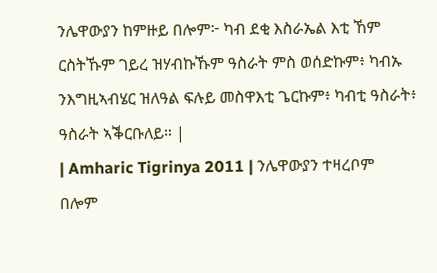ንሌዋውያን ከምዙይ በሎም፦ ካብ ደቂ እስራኤል እቲ ኸም ርስትኹም ገይረ ዝሃብኩኹም ዓስራት ምስ ወሰድኩም፥ ካብኡ ንእግዚኣብሄር ዝለዓል ፍሉይ መስዋእቲ ጌርኩም፥ ካብቲ ዓስራት፥ ዓስራት ኣቕርቡለይ። |
| Amharic Tigrinya 2011 | ንሌዋውያን ተዛረቦም በሎም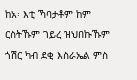ከአ፡ እቲ ኻባታቶም ከም ርስትኹም ገይረ ዝህበኩኹም ጎሽር ካብ ደቂ እስራኤል ምስ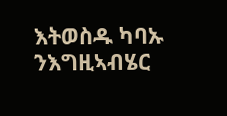እትወስዱ ካባኡ ንእግዚኣብሄር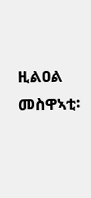ዚልዐል መስዋኣቲ፡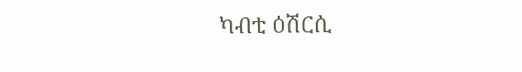ካብቲ ዕሽርሲ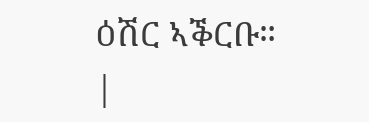ዕሽር ኣቕርቡ። |